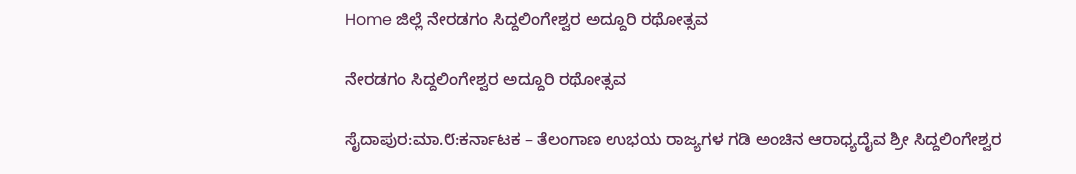Home ಜಿಲ್ಲೆ ನೇರಡಗಂ ಸಿದ್ದಲಿಂಗೇಶ್ವರ ಅದ್ದೂರಿ ರಥೋತ್ಸವ

ನೇರಡಗಂ ಸಿದ್ದಲಿಂಗೇಶ್ವರ ಅದ್ದೂರಿ ರಥೋತ್ಸವ

ಸೈದಾಪುರ:ಮಾ.೮:ಕರ್ನಾಟಕ – ತೆಲಂಗಾಣ ಉಭಯ ರಾಜ್ಯಗಳ ಗಡಿ ಅಂಚಿನ ಆರಾಧ್ಯದೈವ ಶ್ರೀ ಸಿದ್ದಲಿಂಗೇಶ್ವರ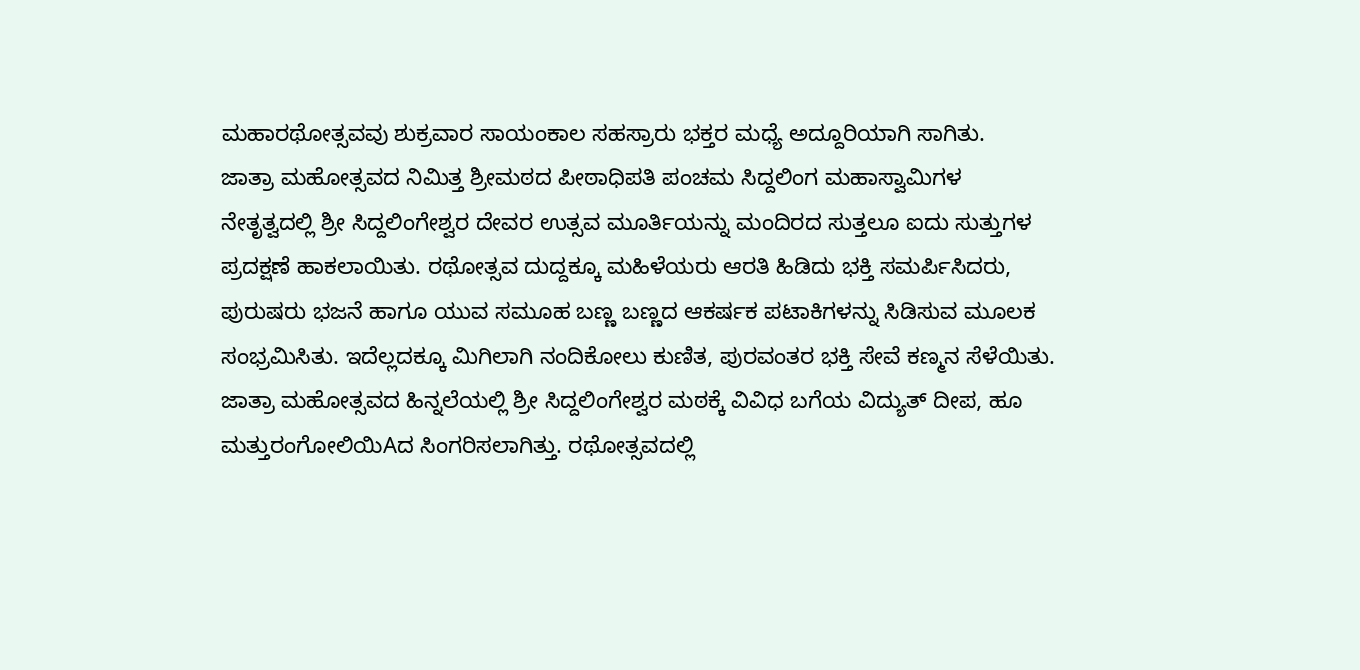ಮಹಾರಥೋತ್ಸವವು ಶುಕ್ರವಾರ ಸಾಯಂಕಾಲ ಸಹಸ್ರಾರು ಭಕ್ತರ ಮಧ್ಯೆ ಅದ್ದೂರಿಯಾಗಿ ಸಾಗಿತು.
ಜಾತ್ರಾ ಮಹೋತ್ಸವದ ನಿಮಿತ್ತ ಶ್ರೀಮಠದ ಪೀಠಾಧಿಪತಿ ಪಂಚಮ ಸಿದ್ದಲಿಂಗ ಮಹಾಸ್ವಾಮಿಗಳ ನೇತೃತ್ವದಲ್ಲಿ ಶ್ರೀ ಸಿದ್ದಲಿಂಗೇಶ್ವರ ದೇವರ ಉತ್ಸವ ಮೂರ್ತಿಯನ್ನು ಮಂದಿರದ ಸುತ್ತಲೂ ಐದು ಸುತ್ತುಗಳ ಪ್ರದಕ್ಷಣೆ ಹಾಕಲಾಯಿತು. ರಥೋತ್ಸವ ದುದ್ದಕ್ಕೂ ಮಹಿಳೆಯರು ಆರತಿ ಹಿಡಿದು ಭಕ್ತಿ ಸಮರ್ಪಿಸಿದರು, ಪುರುಷರು ಭಜನೆ ಹಾಗೂ ಯುವ ಸಮೂಹ ಬಣ್ಣ ಬಣ್ಣದ ಆಕರ್ಷಕ ಪಟಾಕಿಗಳನ್ನು ಸಿಡಿಸುವ ಮೂಲಕ ಸಂಭ್ರಮಿಸಿತು. ಇದೆಲ್ಲದಕ್ಕೂ ಮಿಗಿಲಾಗಿ ನಂದಿಕೋಲು ಕುಣಿತ, ಪುರವಂತರ ಭಕ್ತಿ ಸೇವೆ ಕಣ್ಮನ ಸೆಳೆಯಿತು.
ಜಾತ್ರಾ ಮಹೋತ್ಸವದ ಹಿನ್ನಲೆಯಲ್ಲಿ ಶ್ರೀ ಸಿದ್ದಲಿಂಗೇಶ್ವರ ಮಠಕ್ಕೆ ವಿವಿಧ ಬಗೆಯ ವಿದ್ಯುತ್ ದೀಪ, ಹೂ ಮತ್ತುರಂಗೋಲಿಯಿAದ ಸಿಂಗರಿಸಲಾಗಿತ್ತು. ರಥೋತ್ಸವದಲ್ಲಿ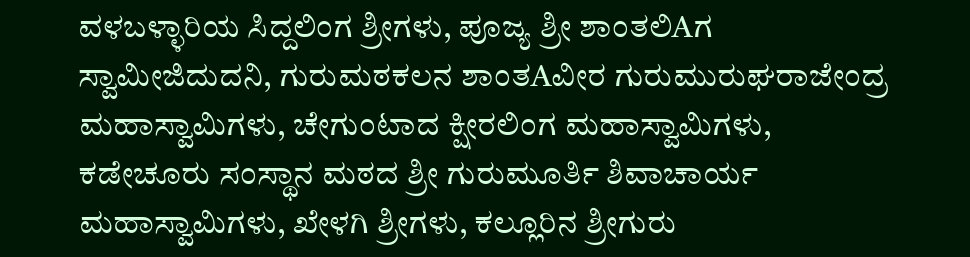ವಳಬಳ್ಳಾರಿಯ ಸಿದ್ದಲಿಂಗ ಶ್ರೀಗಳು, ಪೂಜ್ಯ ಶ್ರೀ ಶಾಂತಲಿAಗ ಸ್ವಾಮೀಜಿದುದನಿ, ಗುರುಮಠಕಲನ ಶಾಂತAವೀರ ಗುರುಮುರುಘರಾಜೇಂದ್ರ ಮಹಾಸ್ವಾಮಿಗಳು, ಚೇಗುಂಟಾದ ಕ್ಷೀರಲಿಂಗ ಮಹಾಸ್ವಾಮಿಗಳು, ಕಡೇಚೂರು ಸಂಸ್ಥಾನ ಮಠದ ಶ್ರೀ ಗುರುಮೂರ್ತಿ ಶಿವಾಚಾರ್ಯ ಮಹಾಸ್ವಾಮಿಗಳು, ಖೇಳಗಿ ಶ್ರೀಗಳು, ಕಲ್ಲೂರಿನ ಶ್ರೀಗುರು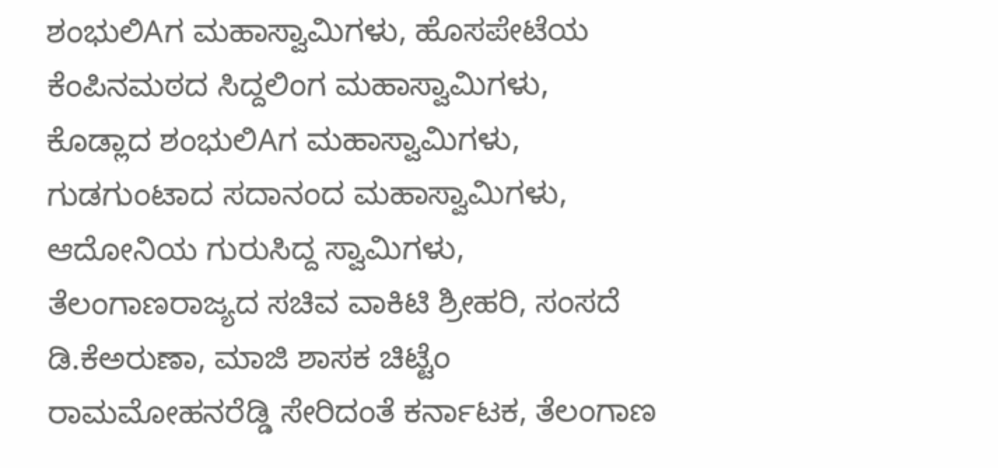ಶಂಭುಲಿAಗ ಮಹಾಸ್ವಾಮಿಗಳು, ಹೊಸಪೇಟೆಯ ಕೆಂಪಿನಮಠದ ಸಿದ್ದಲಿಂಗ ಮಹಾಸ್ವಾಮಿಗಳು, ಕೊಡ್ಲಾದ ಶಂಭುಲಿAಗ ಮಹಾಸ್ವಾಮಿಗಳು, ಗುಡಗುಂಟಾದ ಸದಾನಂದ ಮಹಾಸ್ವಾಮಿಗಳು, ಆದೋನಿಯ ಗುರುಸಿದ್ದ ಸ್ವಾಮಿಗಳು, ತೆಲಂಗಾಣರಾಜ್ಯದ ಸಚಿವ ವಾಕಿಟಿ ಶ್ರೀಹರಿ, ಸಂಸದೆ ಡಿ.ಕೆಅರುಣಾ, ಮಾಜಿ ಶಾಸಕ ಚಿಟ್ಟೆಂ ರಾಮಮೋಹನರೆಡ್ಡಿ ಸೇರಿದಂತೆ ಕರ್ನಾಟಕ, ತೆಲಂಗಾಣ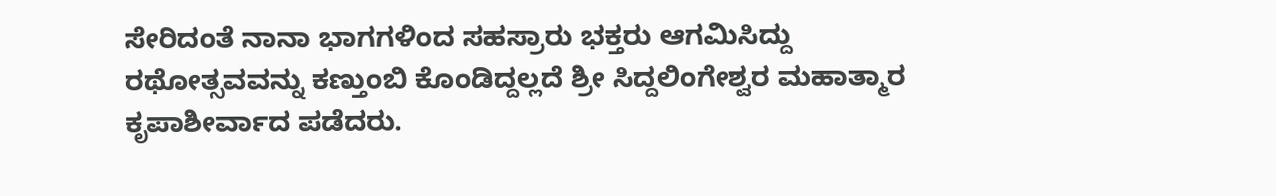ಸೇರಿದಂತೆ ನಾನಾ ಭಾಗಗಳಿಂದ ಸಹಸ್ರಾರು ಭಕ್ತರು ಆಗಮಿಸಿದ್ದು ರಥೋತ್ಸವವನ್ನು ಕಣ್ತುಂಬಿ ಕೊಂಡಿದ್ದಲ್ಲದೆ ಶ್ರೀ ಸಿದ್ದಲಿಂಗೇಶ್ವರ ಮಹಾತ್ಮಾರ ಕೃಪಾಶೀರ್ವಾದ ಪಡೆದರು.